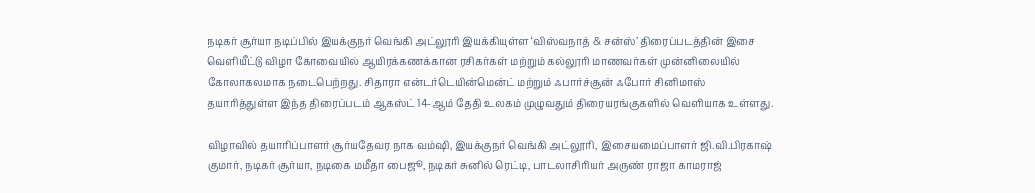நடிகர் சூர்யா நடிப்பில் இயக்குநர் வெங்கி அட்லூரி இயக்கியுள்ள ‘விஸ்வநாத் & சன்ஸ்’ திரைப்படத்தின் இசை வெளியீட்டு விழா கோவையில் ஆயிரக்கணக்கான ரசிகர்கள் மற்றும் கல்லூரி மாணவர்கள் முன்னிலையில் கோலாகலமாக நடைபெற்றது. சிதாரா என்டர்டெயின்மென்ட் மற்றும் ஃபார்ச்சூன் ஃபோர் சினிமாஸ் தயாரித்துள்ள இந்த திரைப்படம் ஆகஸ்ட் 14-ஆம் தேதி உலகம் முழுவதும் திரையரங்குகளில் வெளியாக உள்ளது.

விழாவில் தயாரிப்பாளர் சூர்யதேவர நாக வம்ஷி, இயக்குநர் வெங்கி அட்லூரி, இசையமைப்பாளர் ஜி.வி.பிரகாஷ் குமார், நடிகர் சூர்யா, நடிகை மமீதா பைஜூ, நடிகர் சுனில் ரெட்டி, பாடலாசிரியர் அருண் ராஜா காமராஜ்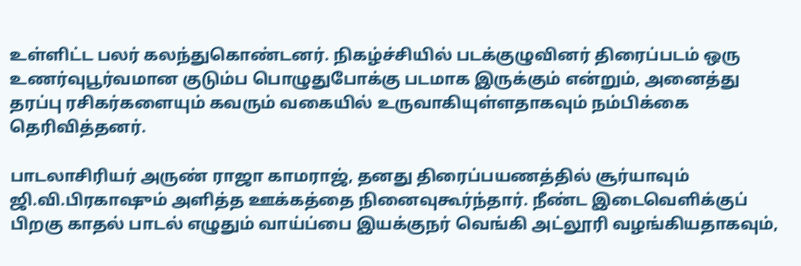உள்ளிட்ட பலர் கலந்துகொண்டனர். நிகழ்ச்சியில் படக்குழுவினர் திரைப்படம் ஒரு உணர்வுபூர்வமான குடும்ப பொழுதுபோக்கு படமாக இருக்கும் என்றும், அனைத்து தரப்பு ரசிகர்களையும் கவரும் வகையில் உருவாகியுள்ளதாகவும் நம்பிக்கை தெரிவித்தனர்.

பாடலாசிரியர் அருண் ராஜா காமராஜ், தனது திரைப்பயணத்தில் சூர்யாவும் ஜி.வி.பிரகாஷும் அளித்த ஊக்கத்தை நினைவுகூர்ந்தார். நீண்ட இடைவெளிக்குப் பிறகு காதல் பாடல் எழுதும் வாய்ப்பை இயக்குநர் வெங்கி அட்லூரி வழங்கியதாகவும்,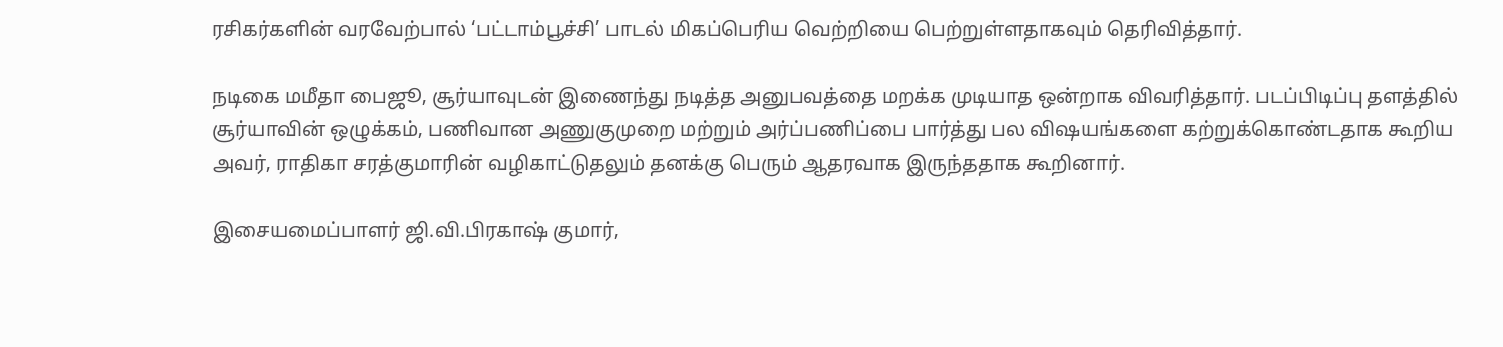ரசிகர்களின் வரவேற்பால் ‘பட்டாம்பூச்சி’ பாடல் மிகப்பெரிய வெற்றியை பெற்றுள்ளதாகவும் தெரிவித்தார்.

நடிகை மமீதா பைஜூ, சூர்யாவுடன் இணைந்து நடித்த அனுபவத்தை மறக்க முடியாத ஒன்றாக விவரித்தார். படப்பிடிப்பு தளத்தில் சூர்யாவின் ஒழுக்கம், பணிவான அணுகுமுறை மற்றும் அர்ப்பணிப்பை பார்த்து பல விஷயங்களை கற்றுக்கொண்டதாக கூறிய அவர், ராதிகா சரத்குமாரின் வழிகாட்டுதலும் தனக்கு பெரும் ஆதரவாக இருந்ததாக கூறினார்.

இசையமைப்பாளர் ஜி.வி.பிரகாஷ் குமார்,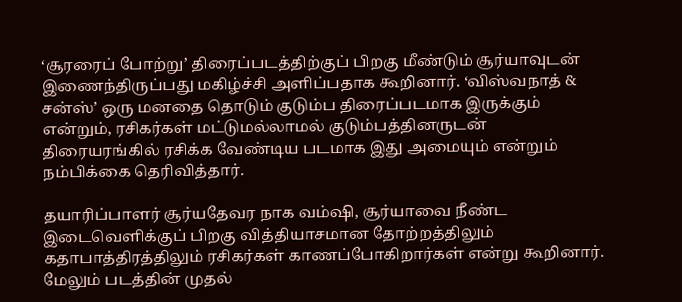‘சூரரைப் போற்று’ திரைப்படத்திற்குப் பிறகு மீண்டும் சூர்யாவுடன் இணைந்திருப்பது மகிழ்ச்சி அளிப்பதாக கூறினார். ‘விஸ்வநாத் & சன்ஸ்’ ஒரு மனதை தொடும் குடும்ப திரைப்படமாக இருக்கும் என்றும், ரசிகர்கள் மட்டுமல்லாமல் குடும்பத்தினருடன் திரையரங்கில் ரசிக்க வேண்டிய படமாக இது அமையும் என்றும் நம்பிக்கை தெரிவித்தார்.

தயாரிப்பாளர் சூர்யதேவர நாக வம்ஷி, சூர்யாவை நீண்ட இடைவெளிக்குப் பிறகு வித்தியாசமான தோற்றத்திலும் கதாபாத்திரத்திலும் ரசிகர்கள் காணப்போகிறார்கள் என்று கூறினார். மேலும் படத்தின் முதல்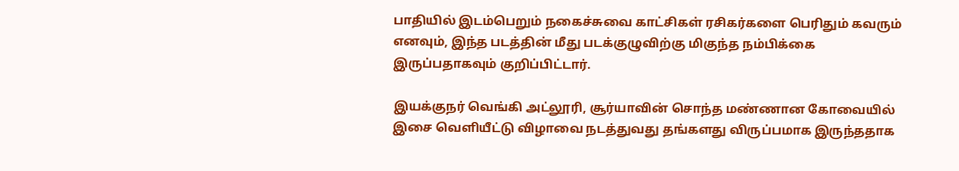பாதியில் இடம்பெறும் நகைச்சுவை காட்சிகள் ரசிகர்களை பெரிதும் கவரும் எனவும், இந்த படத்தின் மீது படக்குழுவிற்கு மிகுந்த நம்பிக்கை இருப்பதாகவும் குறிப்பிட்டார்.

இயக்குநர் வெங்கி அட்லூரி, சூர்யாவின் சொந்த மண்ணான கோவையில் இசை வெளியீட்டு விழாவை நடத்துவது தங்களது விருப்பமாக இருந்ததாக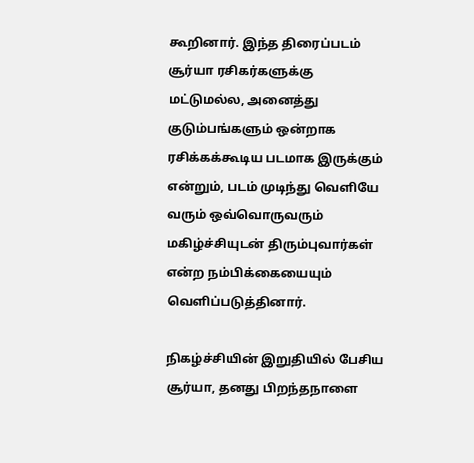கூறினார். இந்த திரைப்படம் சூர்யா ரசிகர்களுக்கு மட்டுமல்ல, அனைத்து குடும்பங்களும் ஒன்றாக ரசிக்கக்கூடிய படமாக இருக்கும் என்றும், படம் முடிந்து வெளியே வரும் ஒவ்வொருவரும் மகிழ்ச்சியுடன் திரும்புவார்கள் என்ற நம்பிக்கையையும் வெளிப்படுத்தினார்.

நிகழ்ச்சியின் இறுதியில் பேசிய சூர்யா, தனது பிறந்தநாளை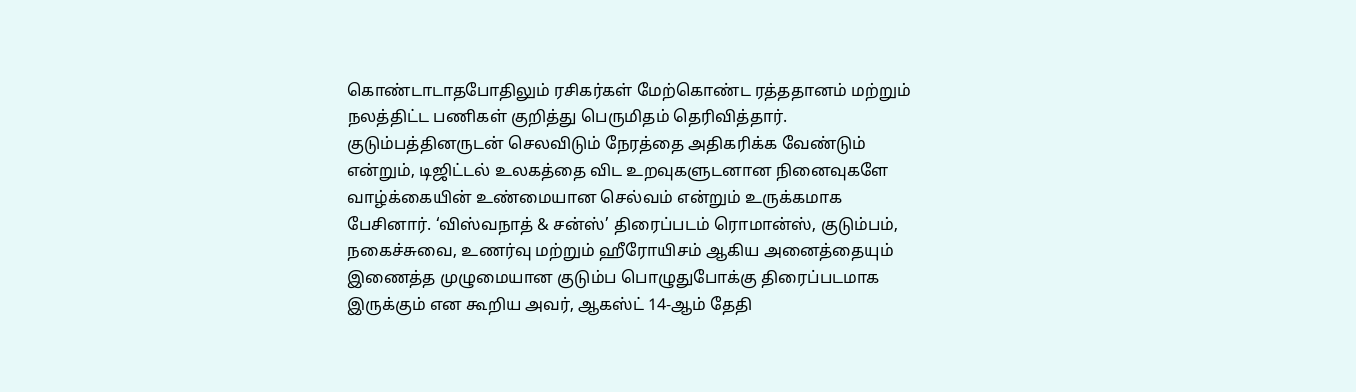கொண்டாடாதபோதிலும் ரசிகர்கள் மேற்கொண்ட ரத்ததானம் மற்றும் நலத்திட்ட பணிகள் குறித்து பெருமிதம் தெரிவித்தார். குடும்பத்தினருடன் செலவிடும் நேரத்தை அதிகரிக்க வேண்டும் என்றும், டிஜிட்டல் உலகத்தை விட உறவுகளுடனான நினைவுகளே வாழ்க்கையின் உண்மையான செல்வம் என்றும் உருக்கமாக பேசினார். ‘விஸ்வநாத் & சன்ஸ்’ திரைப்படம் ரொமான்ஸ், குடும்பம், நகைச்சுவை, உணர்வு மற்றும் ஹீரோயிசம் ஆகிய அனைத்தையும் இணைத்த முழுமையான குடும்ப பொழுதுபோக்கு திரைப்படமாக இருக்கும் என கூறிய அவர், ஆகஸ்ட் 14-ஆம் தேதி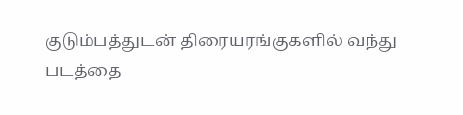குடும்பத்துடன் திரையரங்குகளில் வந்து படத்தை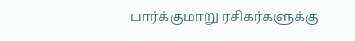பார்க்குமாறு ரசிகர்களுக்கு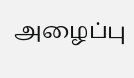அழைப்பு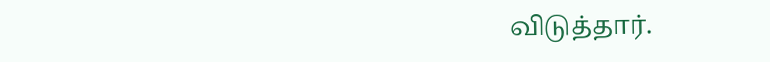விடுத்தார்.